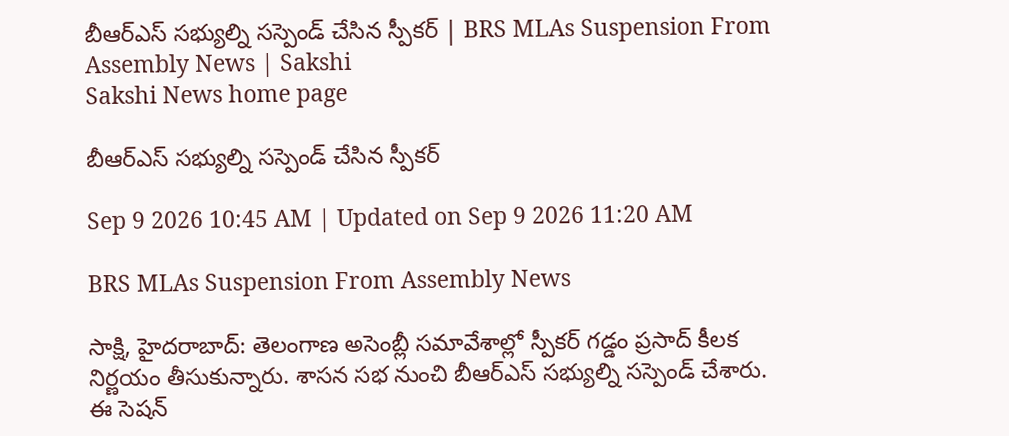బీఆర్‌ఎస్‌ సభ్యుల్ని సస్పెండ్‌ చేసిన స్పీకర్‌ | BRS MLAs Suspension From Assembly News | Sakshi
Sakshi News home page

బీఆర్‌ఎస్‌ సభ్యుల్ని సస్పెండ్‌ చేసిన స్పీకర్‌

Sep 9 2026 10:45 AM | Updated on Sep 9 2026 11:20 AM

BRS MLAs Suspension From Assembly News

సాక్షి, హైదరాబాద్‌: తెలంగాణ అసెంబ్లీ సమావేశాల్లో స్పీకర్‌ గడ్డం ప్రసాద్‌ కీలక నిర్ణయం తీసుకున్నారు. శాసన సభ నుంచి బీఆర్‌ఎస్‌ సభ్యుల్ని సస్పెండ్‌ చేశారు. ఈ సెషన్‌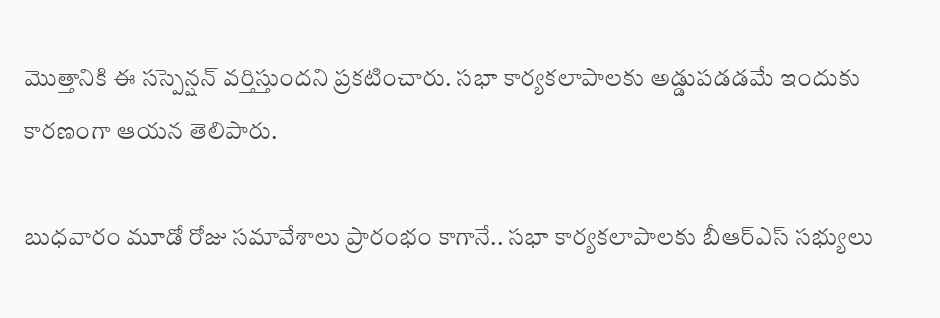మొత్తానికి ఈ సస్పెన్షన్‌ వర్తిస్తుందని ప్రకటించారు. సభా కార్యకలాపాలకు అడ్డుపడడమే ఇందుకు కారణంగా ఆయన తెలిపారు.

బుధవారం మూడో రోజు సమావేశాలు ప్రారంభం కాగానే.. సభా కార్యకలాపాలకు బీఆర్‌ఎస్‌ సభ్యులు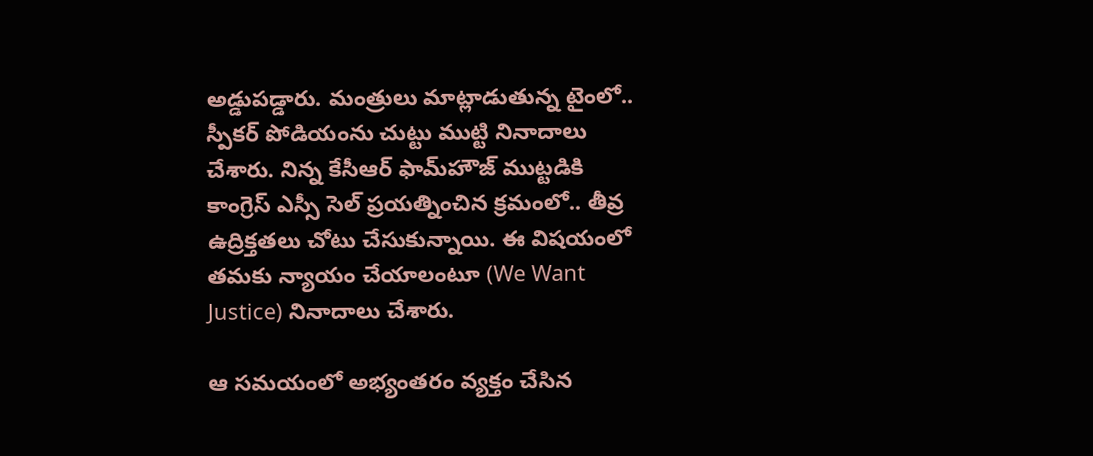అడ్డుపడ్డారు. మంత్రులు మాట్లాడుతున్న టైంలో.. స్పీకర్‌ పోడియంను చుట్టు ముట్టి నినాదాలు చేశారు. నిన్న కేసీఆర్‌ ఫామ్‌హౌజ్‌ ముట్టడికి కాంగ్రెస్‌ ఎస్సీ సెల్‌ ప్రయత్నించిన క్రమంలో.. తీవ్ర ఉద్రిక్తతలు చోటు చేసుకున్నాయి. ఈ విషయంలో తమకు న్యాయం చేయాలంటూ (We Want Justice) నినాదాలు చేశారు.

ఆ సమయంలో అభ్యంతరం వ్యక్తం చేసిన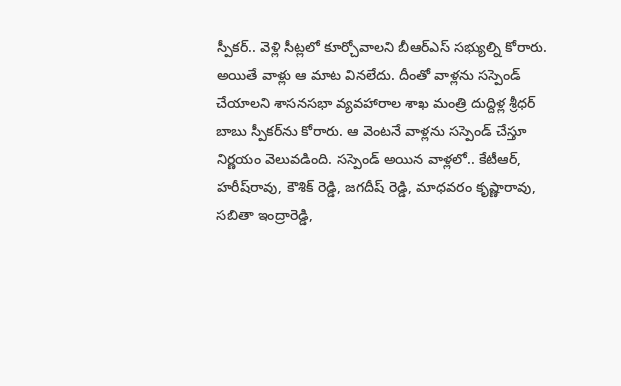స్పీకర్‌.. వెళ్లి సీట్లలో కూర్చోవాలని బీఆర్‌ఎస్‌ సభ్యుల్ని కోరారు. అయితే వాళ్లు ఆ మాట వినలేదు. దీంతో వాళ్లను సస్పెండ్‌ చేయాలని శాసనసభా వ్యవహారాల శాఖ మంత్రి దుద్దిళ్ల శ్రీధర్‌ బాబు స్పీకర్‌ను కోరారు. ఆ వెంటనే వాళ్లను సస్పెండ్‌ చేస్తూ నిర్ణయం వెలువడింది. సస్పెండ్‌ అయిన వాళ్లలో.. కేటీఆర్‌, హరీష్‌రావు, కౌశిక్‌ రెడ్డి, జగదీష్‌ రెడ్డి, మాధవరం కృష్ణారావు, సబితా ఇంద్రారెడ్డి,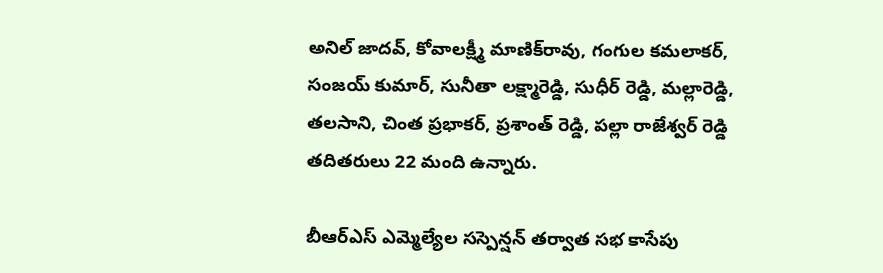అనిల్‌ జాదవ్‌, కోవాలక్ష్మీ మాణిక్‌రావు, గంగుల కమలాకర్‌, సంజయ్‌ కుమార్‌, సునీతా లక్ష్మారెడ్డి, సుధీర్‌ రెడ్డి, మల్లారెడ్డి, తలసాని, చింత ప్రభాకర్‌, ప్రశాంత్‌ రెడ్డి, పల్లా రాజేశ్వర్‌ రెడ్డి తదితరులు 22 మంది ఉన్నారు.

బీఆర్‌ఎస్‌ ఎమ్మెల్యేల సస్పెన్షన్‌ తర్వాత సభ కాసేపు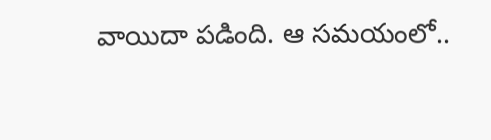వాయిదా పడింది. ఆ సమయంలో..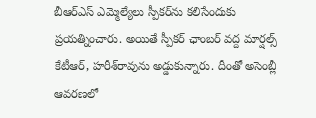బీఆర్‌ఎస్‌ ఎమ్మెల్యేలు స్పీకర్‌ను కలిసేందుకు ప్రయత్నించారు. అయితే స్పీకర్‌ ఛాంబర్‌ వద్ద మార్షల్స్‌ కేటీఆర్‌, హరీశ్‌రావును అడ్డుకున్నారు. దీంతో అసెంబ్లీ ఆవరణలో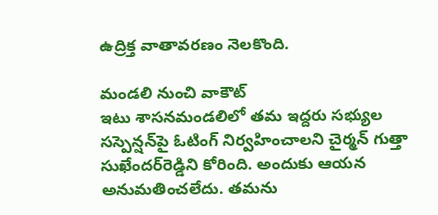ఉద్రిక్త వాతావరణం నెలకొంది.

మండలి నుంచి వాకౌట్‌
ఇటు శాసనమండలిలో తమ ఇద్దరు సభ్యుల సస్పెన్షన్‌పై ఓటింగ్‌ నిర్వహించాలని చైర్మన్‌ గుత్తా సుఖేందర్‌రెడ్డిని కోరింది. అందుకు ఆయన అనుమతించలేదు. తమను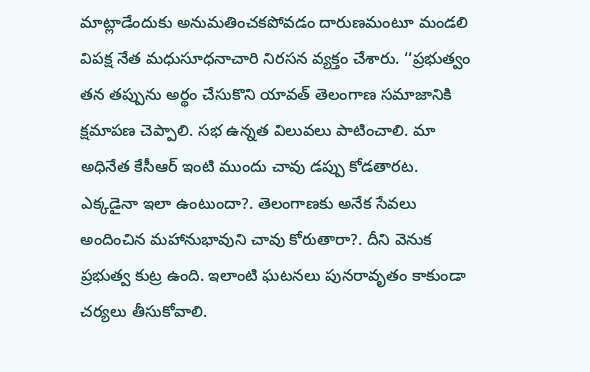మాట్లాడేందుకు అనుమతించకపోవడం దారుణమంటూ మండలి విపక్ష నేత మధుసూధనాచారి నిరసన వ్యక్తం చేశారు. ‘‘ప్రభుత్వం తన తప్పును అర్థం చేసుకొని యావత్ తెలంగాణ సమాజానికి క్షమాపణ చెప్పాలి. సభ ఉన్నత విలువలు పాటించాలి. మా అధినేత కేసీఆర్ ఇంటి ముందు చావు డప్పు కోడతారట. ఎక్కడైనా ఇలా ఉంటుందా?. తెలంగాణకు అనేక సేవలు అందించిన మహానుభావుని చావు కోరుతారా?. దీని వెనుక ప్రభుత్వ కుట్ర ఉంది. ఇలాంటి ఘటనలు పునరావృతం కాకుండా చర్యలు తీసుకోవాలి.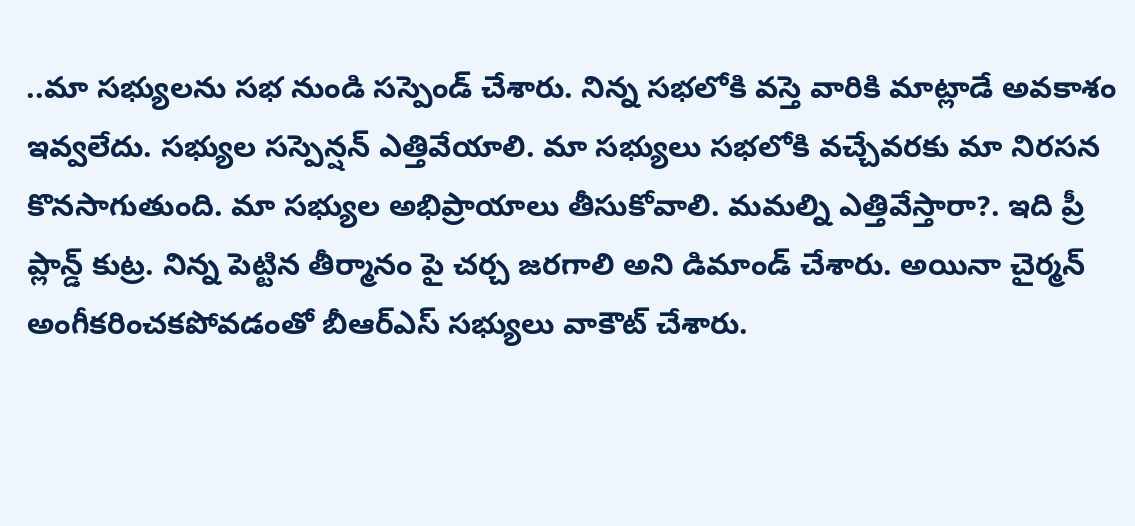..మా సభ్యులను సభ నుండి సస్పెండ్ చేశారు. నిన్న సభలోకి వస్తె వారికి మాట్లాడే అవకాశం ఇవ్వలేదు. సభ్యుల సస్పెన్షన్ ఎత్తివేయాలి. మా సభ్యులు సభలోకి వచ్చేవరకు మా నిరసన కొనసాగుతుంది. మా సభ్యుల అభిప్రాయాలు తీసుకోవాలి. మమల్ని ఎత్తివేస్తారా?. ఇది ప్రీ ప్లాన్డ్‌ కుట్ర. నిన్న పెట్టిన తీర్మానం పై చర్చ జరగాలి అని డిమాండ్‌ చేశారు. అయినా చైర్మన్‌ అంగీకరించకపోవడంతో బీఆర్‌ఎస్‌ సభ్యులు వాకౌట్‌ చేశారు.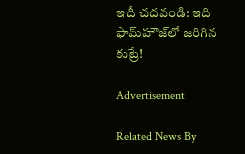ఇదీ చదవండి: ఇది ఫామ్‌హౌజ్‌లో జరిగిన కుట్రే!

Advertisement

Related News By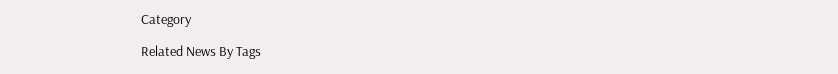Category

Related News By Tags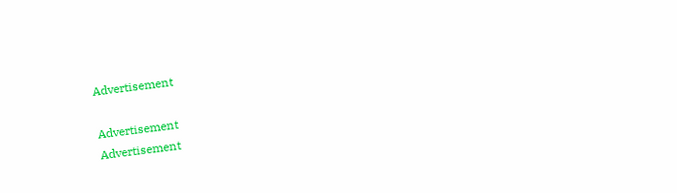Advertisement

Advertisement
Advertisement